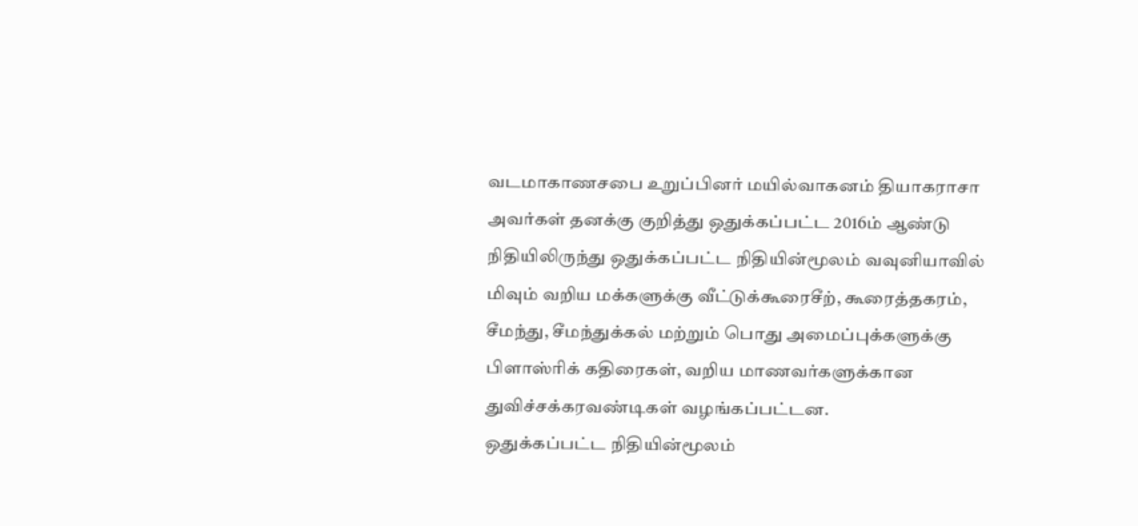வடமாகாணசபை உறுப்பினர் மயில்வாகனம் தியாகராசா அவர்கள் தனக்கு குறித்து ஒதுக்கப்பட்ட 2016ம் ஆண்டு நிதியிலிருந்து ஒதுக்கப்பட்ட நிதியின்மூலம் வவுனியாவில் மிவும் வறிய மக்களுக்கு வீட்டுக்கூரைசீற், கூரைத்தகரம், சீமந்து, சீமந்துக்கல் மற்றும் பொது அமைப்புக்களுக்கு பிளாஸ்ரிக் கதிரைகள், வறிய மாணவர்களுக்கான துவிச்சக்கரவண்டிகள் வழங்கப்பட்டன.
ஒதுக்கப்பட்ட நிதியின்மூலம்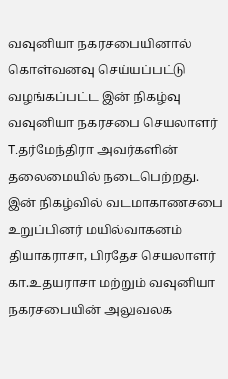வவுனியா நகரசபையினால் கொள்வனவு செய்யப்பட்டு வழங்கப்பட்ட இன் நிகழ்வு வவுனியா நகரசபை செயலாளர் T.தர்மேந்திரா அவர்களின் தலைமையில் நடைபெற்றது.
இன் நிகழ்வில் வடமாகாணசபை உறுப்பினர் மயில்வாகனம் தியாகராசா, பிரதேச செயலாளர் கா.உதயராசா மற்றும் வவுனியா நகரசபையின் அலுவலக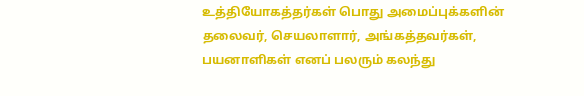உத்தியோகத்தர்கள் பொது அமைப்புக்களின் தலைவர், செயலாளார், அங்கத்தவர்கள், பயனாளிகள் எனப் பலரும் கலந்து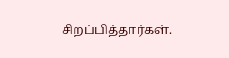சிறப்பித்தார்கள்.